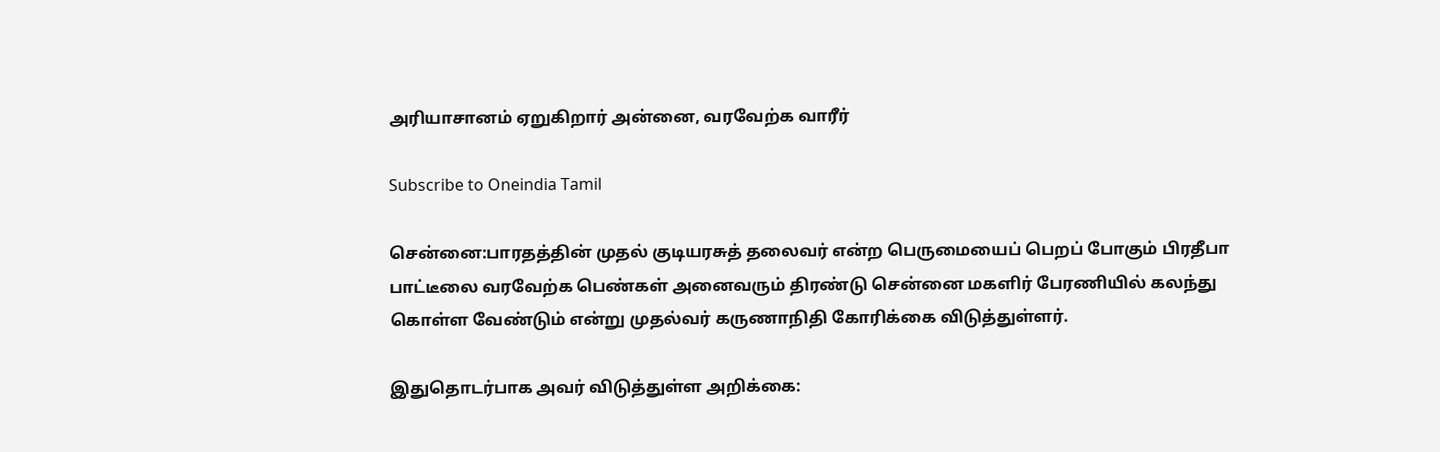அரியாசானம் ஏறுகிறார் அன்னை, வரவேற்க வாரீர்

Subscribe to Oneindia Tamil

சென்னை:பாரதத்தின் முதல் குடியரசுத் தலைவர் என்ற பெருமையைப் பெறப் போகும் பிரதீபா பாட்டீலை வரவேற்க பெண்கள் அனைவரும் திரண்டு சென்னை மகளிர் பேரணியில் கலந்து கொள்ள வேண்டும் என்று முதல்வர் கருணாநிதி கோரிக்கை விடுத்துள்ளர்.

இதுதொடர்பாக அவர் விடுத்துள்ள அறிக்கை: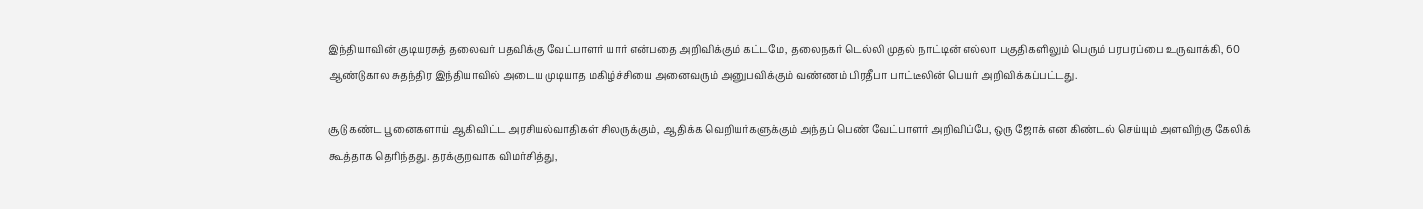இந்தியாவின் குடியரசுத் தலைவர் பதவிக்கு வேட்பாளர் யார் என்பதை அறிவிக்கும் கட்டமே, தலைநகர் டெல்லி முதல் நாட்டின் எல்லா பகுதிகளிலும் பெரும் பரபரப்பை உருவாக்கி, 60 ஆண்டுகால சுதந்திர இந்தியாவில் அடைய முடியாத மகிழ்ச்சியை அனைவரும் அனுபவிக்கும் வண்ணம் பிரதீபா பாட்டீலின் பெயர் அறிவிக்கப்பட்டது.

சூடு கண்ட பூனைகளாய் ஆகிவிட்ட அரசியல்வாதிகள் சிலருக்கும், ஆதிக்க வெறியர்களுக்கும் அந்தப் பெண் வேட்பாளர் அறிவிப்பே, ஒரு ஜோக் என கிண்டல் செய்யும் அளவிற்கு கேலிக் கூத்தாக தெரிந்தது. தரக்குறவாக விமர்சித்து,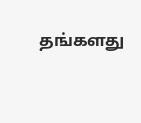தங்களது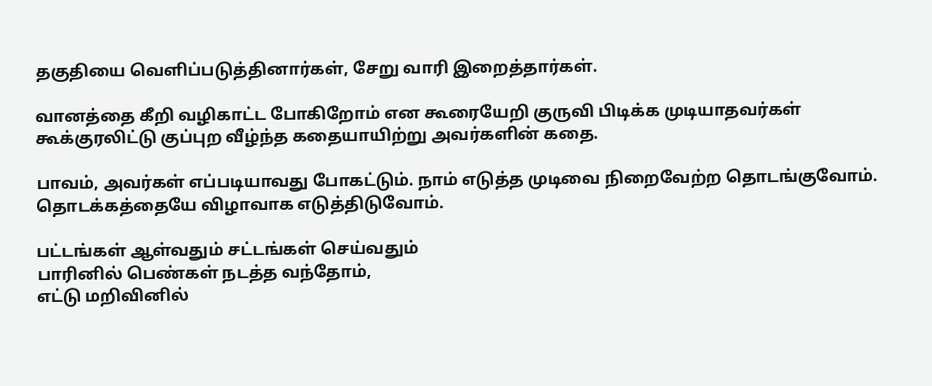தகுதியை வெளிப்படுத்தினார்கள், சேறு வாரி இறைத்தார்கள்.

வானத்தை கீறி வழிகாட்ட போகிறோம் என கூரையேறி குருவி பிடிக்க முடியாதவர்கள் கூக்குரலிட்டு குப்புற வீழ்ந்த கதையாயிற்று அவர்களின் கதை.

பாவம், அவர்கள் எப்படியாவது போகட்டும். நாம் எடுத்த முடிவை நிறைவேற்ற தொடங்குவோம். தொடக்கத்தையே விழாவாக எடுத்திடுவோம்.

பட்டங்கள் ஆள்வதும் சட்டங்கள் செய்வதும்
பாரினில் பெண்கள் நடத்த வந்தோம்,
எட்டு மறிவினில்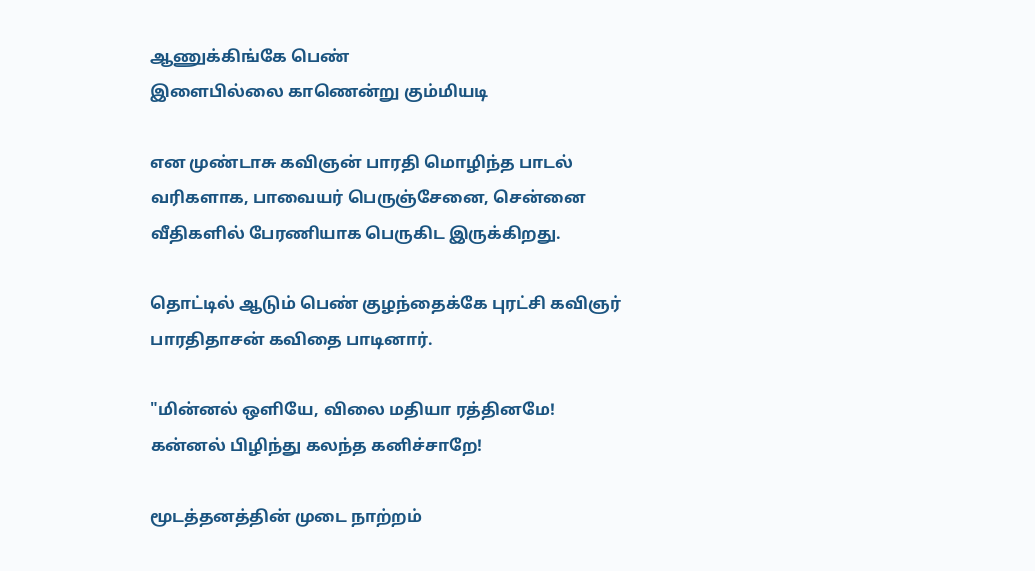ஆணுக்கிங்கே பெண்
இளைபில்லை காணென்று கும்மியடி

என முண்டாசு கவிஞன் பாரதி மொழிந்த பாடல் வரிகளாக, பாவையர் பெருஞ்சேனை, சென்னை வீதிகளில் பேரணியாக பெருகிட இருக்கிறது.

தொட்டில் ஆடும் பெண் குழந்தைக்கே புரட்சி கவிஞர் பாரதிதாசன் கவிதை பாடினார்.

"மின்னல் ஒளியே, விலை மதியா ரத்தினமே!
கன்னல் பிழிந்து கலந்த கனிச்சாறே!

மூடத்தனத்தின் முடை நாற்றம்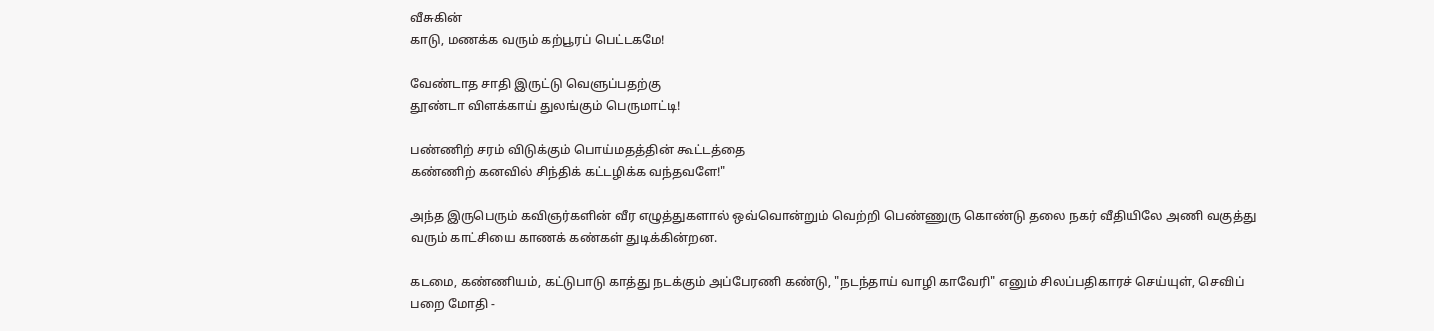வீசுகின்
காடு, மணக்க வரும் கற்பூரப் பெட்டகமே!

வேண்டாத சாதி இருட்டு வெளுப்பதற்கு
தூண்டா விளக்காய் துலங்கும் பெருமாட்டி!

பண்ணிற் சரம் விடுக்கும் பொய்மதத்தின் கூட்டத்தை
கண்ணிற் கனவில் சிந்திக் கட்டழிக்க வந்தவளே!"

அந்த இருபெரும் கவிஞர்களின் வீர எழுத்துகளால் ஒவ்வொன்றும் வெற்றி பெண்ணுரு கொண்டு தலை நகர் வீதியிலே அணி வகுத்து வரும் காட்சியை காணக் கண்கள் துடிக்கின்றன.

கடமை, கண்ணியம், கட்டுபாடு காத்து நடக்கும் அப்பேரணி கண்டு, "நடந்தாய் வாழி காவேரி" எனும் சிலப்பதிகாரச் செய்யுள், செவிப் பறை மோதி -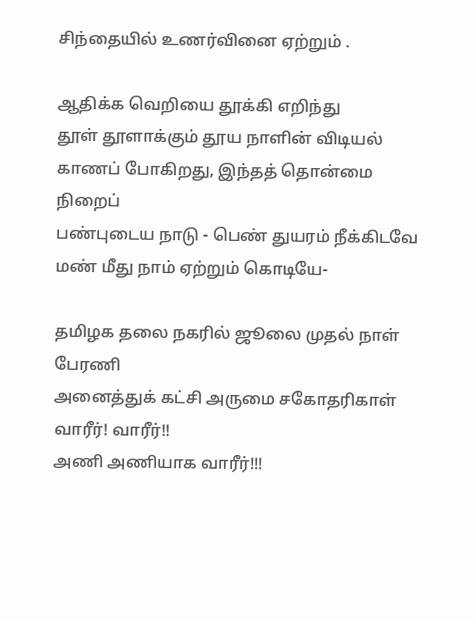சிந்தையில் உணர்வினை ஏற்றும் .

ஆதிக்க வெறியை தூக்கி எறிந்து
தூள் தூளாக்கும் தூய நாளின் விடியல்
காணப் போகிறது, இந்தத் தொன்மை நிறைப்
பண்புடைய நாடு - பெண் துயரம் நீக்கிடவே
மண் மீது நாம் ஏற்றும் கொடியே-

தமிழக தலை நகரில் ஜூலை முதல் நாள்
பேரணி
அனைத்துக் கட்சி அருமை சகோதரிகாள்
வாரீர்! வாரீர்!!
அணி அணியாக வாரீர்!!!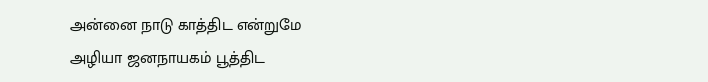அன்னை நாடு காத்திட என்றுமே
அழியா ஜனநாயகம் பூத்திட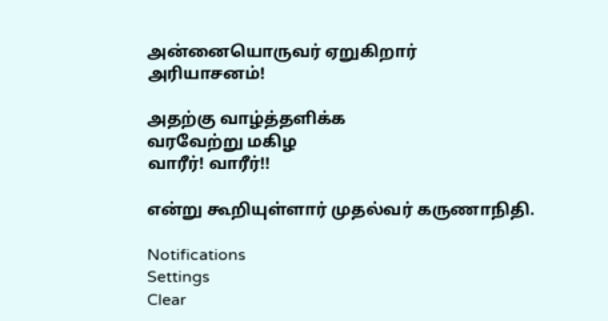அன்னையொருவர் ஏறுகிறார்
அரியாசனம்!

அதற்கு வாழ்த்தளிக்க
வரவேற்று மகிழ
வாரீர்! வாரீர்!!

என்று கூறியுள்ளார் முதல்வர் கருணாநிதி.

Notifications
Settings
Clear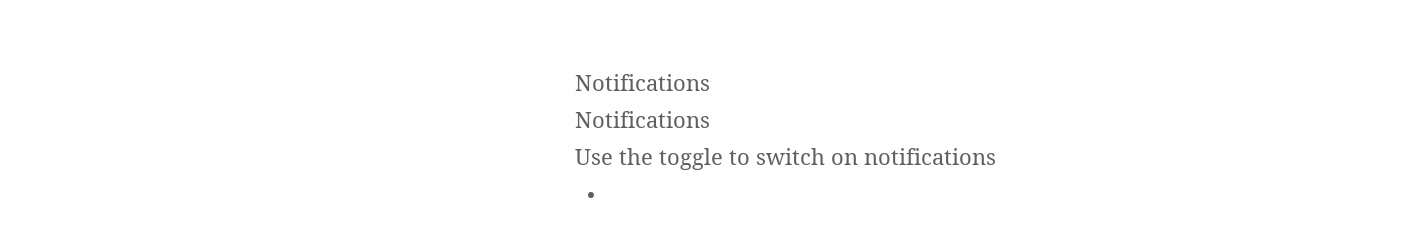Notifications
Notifications
Use the toggle to switch on notifications
  •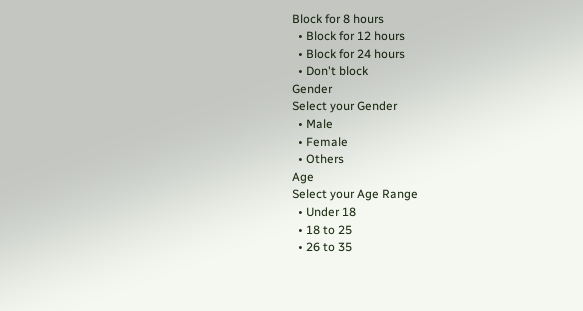Block for 8 hours
  • Block for 12 hours
  • Block for 24 hours
  • Don't block
Gender
Select your Gender
  • Male
  • Female
  • Others
Age
Select your Age Range
  • Under 18
  • 18 to 25
  • 26 to 35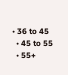• 36 to 45
  • 45 to 55
  • 55+